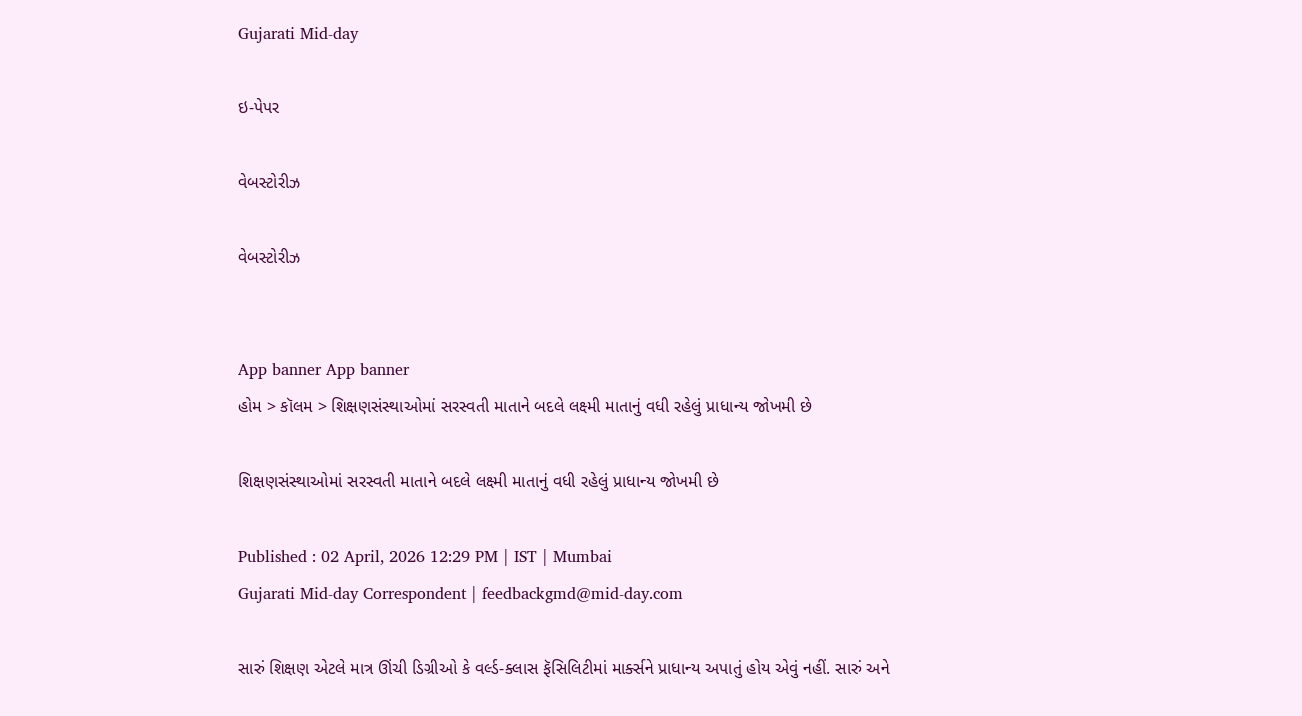Gujarati Mid-day

ઇ-પેપર

વેબસ્ટોરીઝ

વેબસ્ટોરીઝ


App banner App banner
હોમ > કૉલમ > શિક્ષણસંસ્થાઓમાં સરસ્વતી માતાને બદલે લક્ષ્મી માતાનું વધી રહેલું પ્રાધાન્ય જોખમી છે

શિક્ષણસંસ્થાઓમાં સરસ્વતી માતાને બદલે લક્ષ્મી માતાનું વધી રહેલું પ્રાધાન્ય જોખમી છે

Published : 02 April, 2026 12:29 PM | IST | Mumbai
Gujarati Mid-day Correspondent | feedbackgmd@mid-day.com

સારું શિક્ષણ એટલે માત્ર ઊંચી ડિગ્રીઓ કે વર્લ્ડ-ક્લાસ ફૅસિલિટીમાં માર્ક્સને પ્રાધાન્ય અપાતું હોય એવું નહીં. સારું અને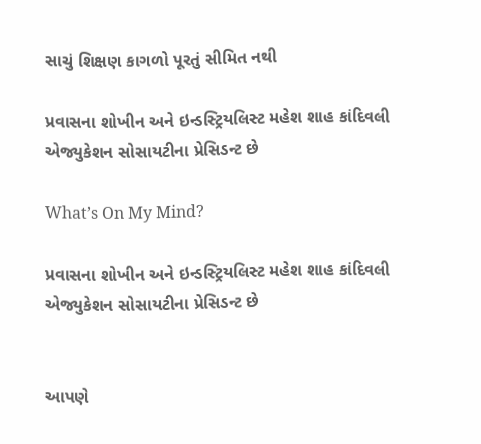સાચું શિક્ષણ કાગળો પૂરતું સીમિત નથી

પ્રવાસના શોખીન અને ઇન્ડસ્ટ્રિયલિસ્ટ મહેશ શાહ કાંદિવલી એજ્યુકેશન સોસાયટીના પ્રેસિડન્ટ છે

What’s On My Mind?

પ્રવાસના શોખીન અને ઇન્ડસ્ટ્રિયલિસ્ટ મહેશ શાહ કાંદિવલી એજ્યુકેશન સોસાયટીના પ્રેસિડન્ટ છે


આપણે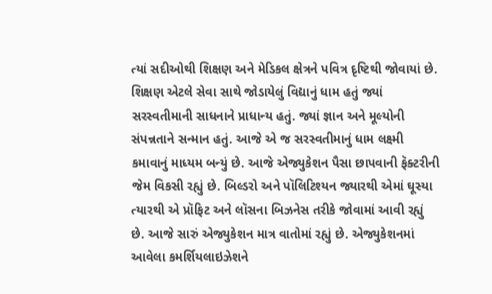ત્યાં સદીઓથી શિક્ષણ અને મેડિકલ ક્ષેત્રને પવિત્ર દૃષ્ટિથી જોવાયાં છે. શિક્ષણ એટલે સેવા સાથે જોડાયેલું વિદ્યાનું ધામ હતું જ્યાં સરસ્વતીમાની સાધનાને પ્રાધાન્ય હતું. જ્યાં જ્ઞાન અને મૂલ્યોની સંપન્નતાને સન્માન હતું. આજે એ જ સરસ્વતીમાનું ધામ લક્ષ્મી કમાવાનું માધ્યમ બન્યું છે. આજે એજ્યુકેશન પૈસા છાપવાની ફૅક્ટરીની જેમ વિકસી રહ્યું છે. બિલ્ડરો અને પૉલિટિશ્યન જ્યારથી એમાં ઘૂસ્યા ત્યારથી એ પ્રૉફિટ અને લૉસના બિઝનેસ તરીકે જોવામાં આવી રહ્યું છે. આજે સારું એજ્યુકેશન માત્ર વાતોમાં રહ્યું છે. એજ્યુકેશનમાં આવેલા કમર્શિયલાઇઝેશને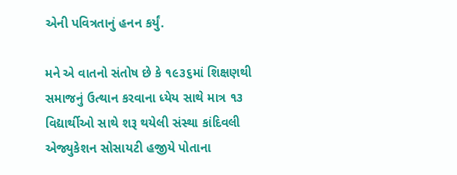એની પવિત્રતાનું હનન કર્યું.

મને એ વાતનો સંતોષ છે કે ૧૯૩૬માં શિક્ષણથી સમાજનું ઉત્થાન કરવાના ધ્યેય સાથે માત્ર ૧૩ વિદ્યાર્થીઓ સાથે શરૂ થયેલી સંસ્થા કાંદિવલી એજ્યુકેશન સોસાયટી હજીયે પોતાના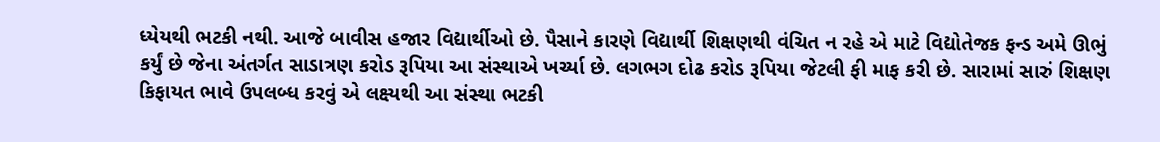ધ્યેયથી ભટકી નથી. આજે બાવીસ હજાર વિદ્યાર્થીઓ છે. પૈસાને કારણે વિદ્યાર્થી શિક્ષણથી વંચિત ન રહે એ માટે વિદ્યોતેજક ફન્ડ અમે ઊભું કર્યું છે જેના અંતર્ગત સાડાત્રણ કરોડ રૂપિયા આ સંસ્થાએ ખર્ચ્યા છે. લગભગ દોઢ કરોડ રૂપિયા જેટલી ફી માફ કરી છે. સારામાં સારું શિક્ષણ કિફાયત ભાવે ઉપલબ્ધ કરવું એ લક્ષ્યથી આ સંસ્થા ભટકી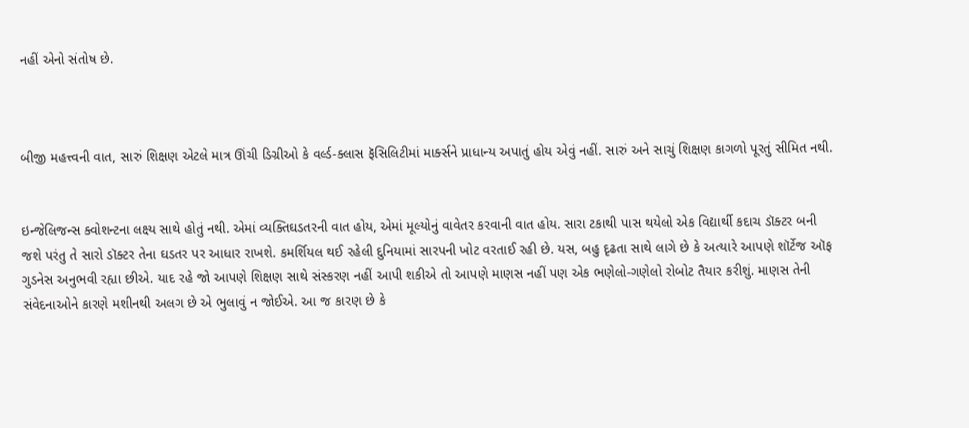નહીં એનો સંતોષ છે.



બીજી મહત્ત્વની વાત, સારું શિક્ષણ એટલે માત્ર ઊંચી ડિગ્રીઓ કે વર્લ્ડ-ક્લાસ ફૅસિલિટીમાં માર્ક્સને પ્રાધાન્ય અપાતું હોય એવું નહીં. સારું અને સાચું શિક્ષણ કાગળો પૂરતું સીમિત નથી.


ઇન્જેલિજન્સ ક્વોશન્ટના લક્ષ્ય સાથે હોતું નથી. એમાં વ્યક્તિઘડતરની વાત હોય, એમાં મૂલ્યોનું વાવેતર કરવાની વાત હોય. સારા ટકાથી પાસ થયેલો એક વિદ્યાર્થી કદાચ ડૉક્ટર બની જશે પરંતુ તે સારો ડૉક્ટર તેના ઘડતર પર આધાર રાખશે. કમર્શિયલ થઈ રહેલી દુનિયામાં સારપની ખોટ વરતાઈ રહી છે. યસ, બહુ દૃઢતા સાથે લાગે છે કે અત્યારે આપણે શૉર્ટેજ ઑફ ગુડનેસ અનુભવી રહ્યા છીએ. યાદ રહે જો આપણે શિક્ષણ સાથે સંસ્કરણ નહીં આપી શકીએ તો આપણે માણસ નહીં પણ એક ભણેલો-ગણેલો રોબોટ તૈયાર કરીશું. માણસ તેની સંવેદનાઓને કારણે મશીનથી અલગ છે એ ભુલાવું ન જોઈએ. આ જ કારણ છે કે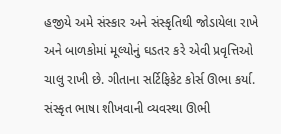હજીયે અમે સંસ્કાર અને સંસ્કૃતિથી જોડાયેલા રાખે અને બાળકોમાં મૂલ્યોનું ઘડતર કરે એવી પ્રવૃત્તિઓ ચાલુ રાખી છે. ગીતાના સર્ટિફિકેટ કોર્સ ઊભા કર્યા. સંસ્કૃત ભાષા શીખવાની વ્યવસ્થા ઊભી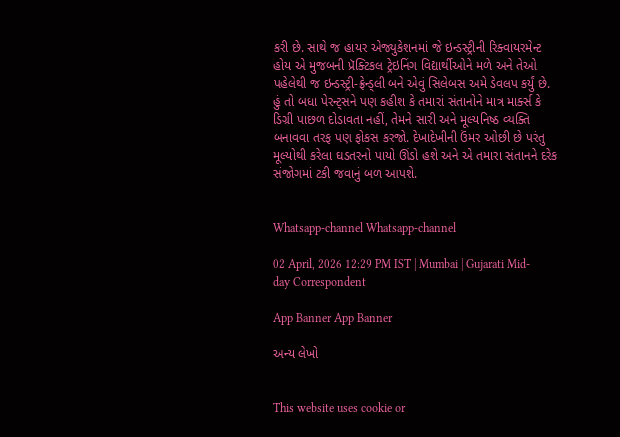કરી છે. સાથે જ હાયર એજ્યુકેશનમાં જે ઇન્ડસ્ટ્રીની રિક્વાયરમેન્ટ હોય એ મુજબની પ્રૅક્ટિકલ ટ્રેઇનિંગ વિદ્યાર્થીઓને મળે અને તેઓ પહેલેથી જ ઇન્ડસ્ટ્રી-ફ્રેન્ડ્લી બને એવું સિલેબસ અમે ડેવલપ કર્યું છે. હું તો બધા પેરન્ટ્સને પણ કહીશ કે તમારાં સંતાનોને માત્ર માર્ક્સ કે ડિગ્રી પાછળ દોડાવતા નહીં, તેમને સારી અને મૂલ્યનિષ્ઠ વ્યક્તિ બનાવવા તરફ પણ ફોકસ કરજો. દેખાદેખીની ઉંમર ઓછી છે પરંતુ મૂલ્યોથી કરેલા ઘડતરનો પાયો ઊંડો હશે અને એ તમારા સંતાનને દરેક સંજોગમાં ટકી જવાનું બળ આપશે.


Whatsapp-channel Whatsapp-channel

02 April, 2026 12:29 PM IST | Mumbai | Gujarati Mid-day Correspondent

App Banner App Banner

અન્ય લેખો


This website uses cookie or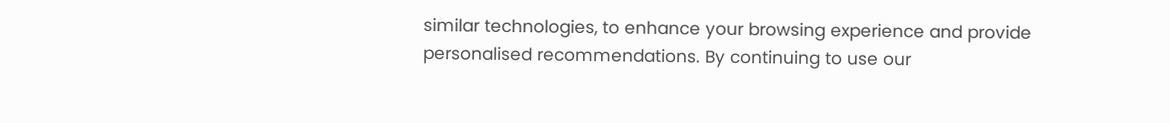similar technologies, to enhance your browsing experience and provide personalised recommendations. By continuing to use our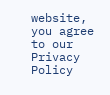website, you agree to our Privacy Policy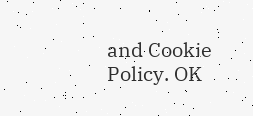and Cookie Policy. OK